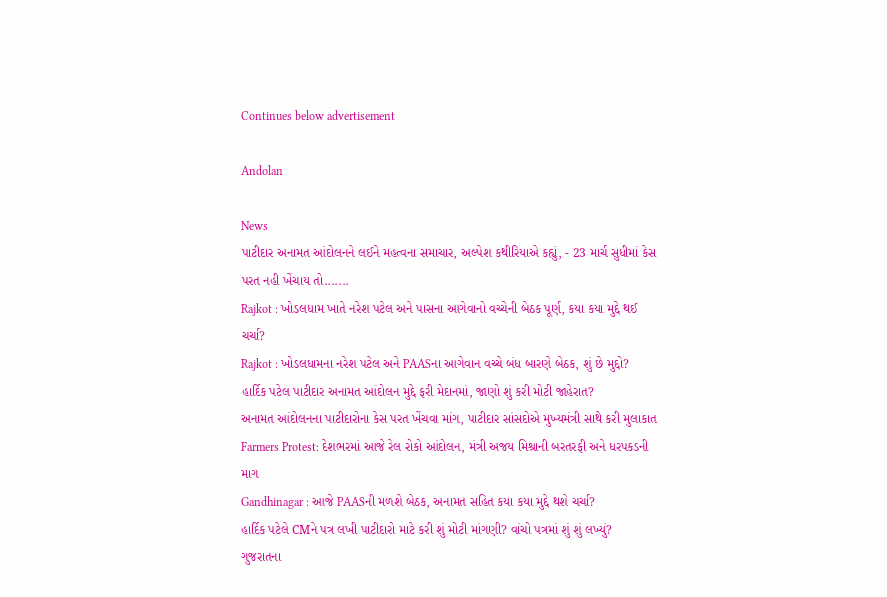Continues below advertisement

Andolan

News
પાટીદાર અનામત આંદોલનને લઈને મહત્વના સમાચાર, અલ્પેશ કથીરિયાએ કહ્યું, - 23 માર્ચ સુધીમાં કેસ પરત નહી ખેંચાય તો.......
Rajkot : ખોડલધામ ખાતે નરેશ પટેલ અને પાસના આગેવાનો વચ્ચેની બેઠક પૂર્ણ, કયા કયા મુદ્દે થઈ ચર્ચા?
Rajkot : ખોડલધામના નરેશ પટેલ અને PAASના આગેવાન વચ્ચે બંધ બારણે બેઠક, શું છે મુદ્દો?
હાર્દિક પટેલ પાટીદાર અનામત આંદોલન મુદ્દે ફરી મેદાનમાં, જાણો શું કરી મોટી જાહેરાત?
અનામત આંદોલનના પાટીદારોના કેસ પરત ખેંચવા માંગ, પાટીદાર સાંસદોએ મુખ્યમંત્રી સાથે કરી મુલાકાત
Farmers Protest: દેશભરમાં આજે રેલ રોકો આંદોલન, મંત્રી અજય મિશ્રાની બરતરફી અને ધરપકડની માગ
Gandhinagar : આજે PAASની મળશે બેઠક, અનામત સહિત કયા કયા મુદ્દે થશે ચર્ચા?
હાર્દિક પટેલે CMને પત્ર લખી પાટીદારો માટે કરી શું મોટી માંગણી? વાંચો પત્રમાં શું શું લખ્યું?
ગુજરાતના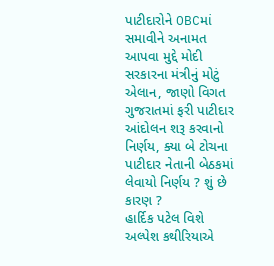પાટીદારોને OBCમાં સમાવીને અનામત આપવા મુદ્દે મોદી સરકારના મંત્રીનું મોટું એલાન, જાણો વિગત
ગુજરાતમાં ફરી પાટીદાર આંદોલન શરૂ કરવાનો નિર્ણય, ક્યા બે ટોચના પાટીદાર નેતાની બેઠકમાં લેવાયો નિર્ણય ? શું છે કારણ ?
હાર્દિક પટેલ વિશે અલ્પેશ કથીરિયાએ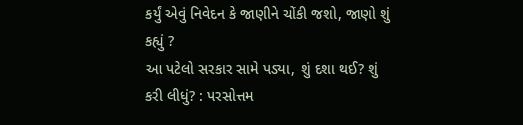કર્યું એવું નિવેદન કે જાણીને ચોંકી જશો, જાણો શું કહ્યું ?
આ પટેલો સરકાર સામે પડ્યા, શું દશા થઈ? શું કરી લીધું? : પરસોત્તમ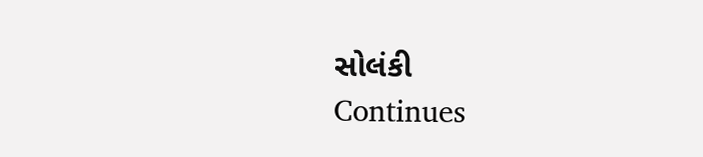સોલંકી
Continues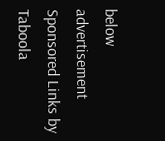below advertisement
Sponsored Links by Taboola